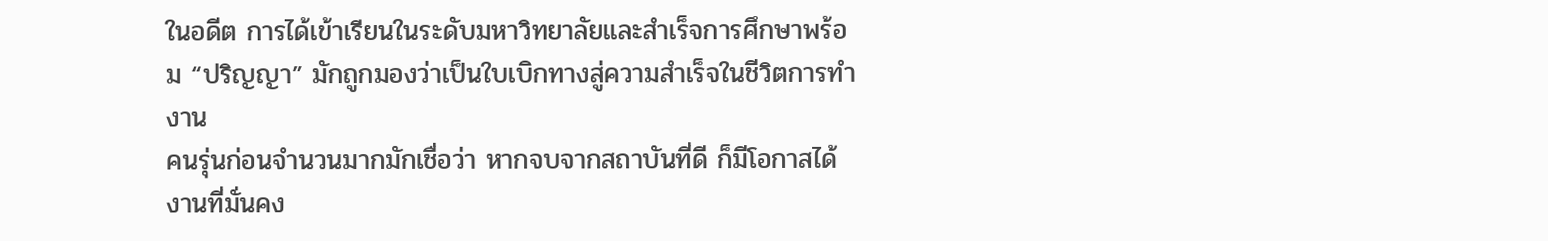ในอดีต การได้เข้าเรียนในระดับมหาวิทยาลัยและสำเร็จการศึกษาพร้อม “ปริญญา” มักถูกมองว่าเป็นใบเบิกทางสู่ความสำเร็จในชีวิตการทำงาน
คนรุ่นก่อนจำนวนมากมักเชื่อว่า หากจบจากสถาบันที่ดี ก็มีโอกาสได้งานที่มั่นคง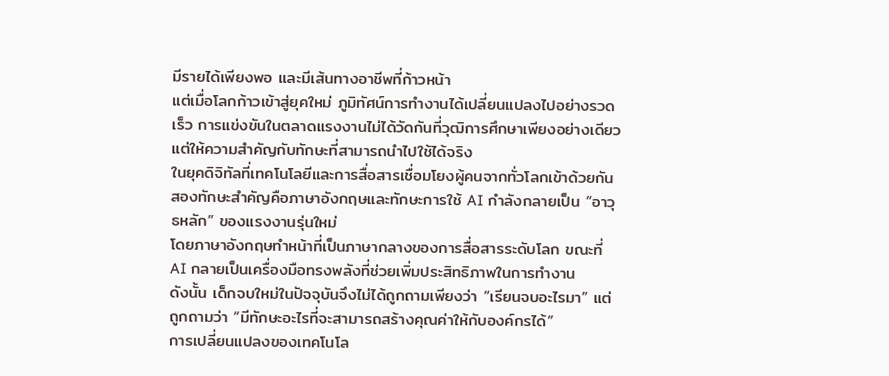มีรายได้เพียงพอ และมีเส้นทางอาชีพที่ก้าวหน้า
แต่เมื่อโลกก้าวเข้าสู่ยุคใหม่ ภูมิทัศน์การทำงานได้เปลี่ยนแปลงไปอย่างรวดเร็ว การแข่งขันในตลาดแรงงานไม่ได้วัดกันที่วุฒิการศึกษาเพียงอย่างเดียว แต่ให้ความสำคัญกับทักษะที่สามารถนำไปใช้ได้จริง
ในยุคดิจิทัลที่เทคโนโลยีและการสื่อสารเชื่อมโยงผู้คนจากทั่วโลกเข้าด้วยกัน สองทักษะสำคัญคือภาษาอังกฤษและทักษะการใช้ AI กำลังกลายเป็น “อาวุธหลัก” ของแรงงานรุ่นใหม่
โดยภาษาอังกฤษทำหน้าที่เป็นภาษากลางของการสื่อสารระดับโลก ขณะที่ AI กลายเป็นเครื่องมือทรงพลังที่ช่วยเพิ่มประสิทธิภาพในการทำงาน
ดังนั้น เด็กจบใหม่ในปัจจุบันจึงไม่ได้ถูกถามเพียงว่า “เรียนจบอะไรมา” แต่ถูกถามว่า “มีทักษะอะไรที่จะสามารถสร้างคุณค่าให้กับองค์กรได้”
การเปลี่ยนแปลงของเทคโนโล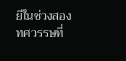ยีในช่วงสองทศวรรษที่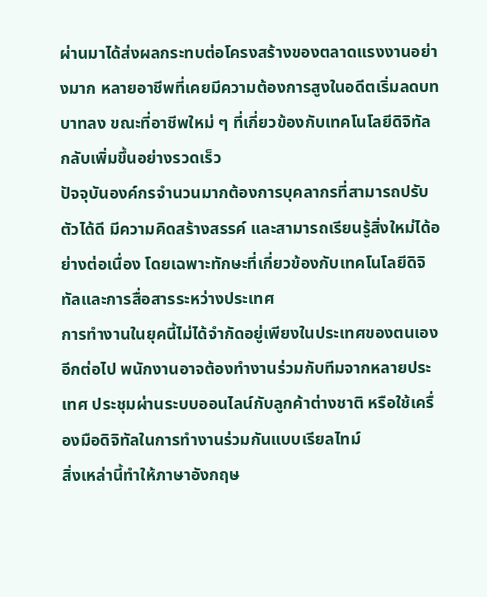ผ่านมาได้ส่งผลกระทบต่อโครงสร้างของตลาดแรงงานอย่างมาก หลายอาชีพที่เคยมีความต้องการสูงในอดีตเริ่มลดบทบาทลง ขณะที่อาชีพใหม่ ๆ ที่เกี่ยวข้องกับเทคโนโลยีดิจิทัลกลับเพิ่มขึ้นอย่างรวดเร็ว
ปัจจุบันองค์กรจำนวนมากต้องการบุคลากรที่สามารถปรับตัวได้ดี มีความคิดสร้างสรรค์ และสามารถเรียนรู้สิ่งใหม่ได้อย่างต่อเนื่อง โดยเฉพาะทักษะที่เกี่ยวข้องกับเทคโนโลยีดิจิทัลและการสื่อสารระหว่างประเทศ
การทำงานในยุคนี้ไม่ได้จำกัดอยู่เพียงในประเทศของตนเองอีกต่อไป พนักงานอาจต้องทำงานร่วมกับทีมจากหลายประเทศ ประชุมผ่านระบบออนไลน์กับลูกค้าต่างชาติ หรือใช้เครื่องมือดิจิทัลในการทำงานร่วมกันแบบเรียลไทม์
สิ่งเหล่านี้ทำให้ภาษาอังกฤษ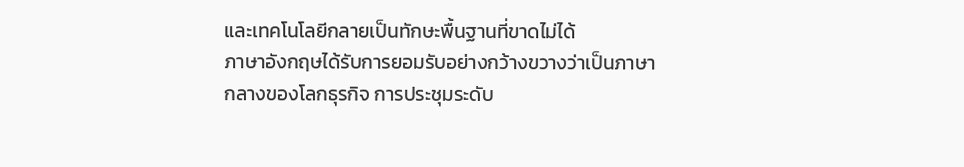และเทคโนโลยีกลายเป็นทักษะพื้นฐานที่ขาดไม่ได้
ภาษาอังกฤษได้รับการยอมรับอย่างกว้างขวางว่าเป็นภาษากลางของโลกธุรกิจ การประชุมระดับ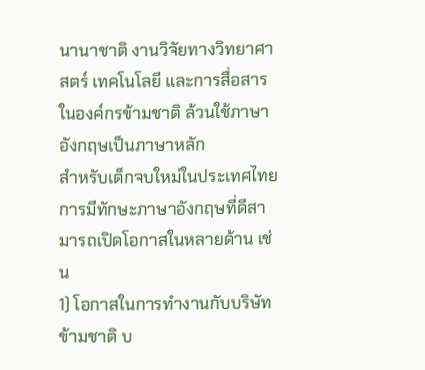นานาชาติ งานวิจัยทางวิทยาศาสตร์ เทคโนโลยี และการสื่อสารในองค์กรข้ามชาติ ล้วนใช้ภาษาอังกฤษเป็นภาษาหลัก
สำหรับเด็กจบใหม่ในประเทศไทย การมีทักษะภาษาอังกฤษที่ดีสามารถเปิดโอกาสในหลายด้าน เช่น
1) โอกาสในการทำงานกับบริษัทข้ามชาติ บ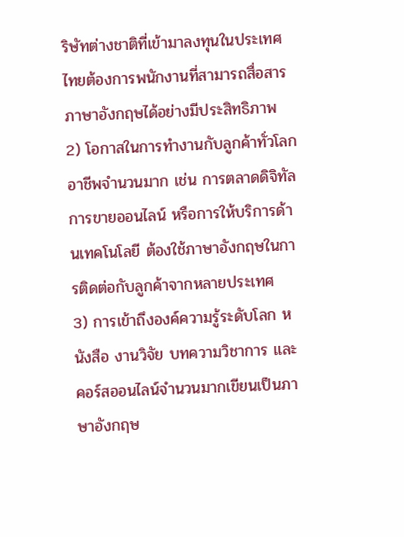ริษัทต่างชาติที่เข้ามาลงทุนในประเทศไทยต้องการพนักงานที่สามารถสื่อสารภาษาอังกฤษได้อย่างมีประสิทธิภาพ
2) โอกาสในการทำงานกับลูกค้าทั่วโลก อาชีพจำนวนมาก เช่น การตลาดดิจิทัล การขายออนไลน์ หรือการให้บริการด้านเทคโนโลยี ต้องใช้ภาษาอังกฤษในการติดต่อกับลูกค้าจากหลายประเทศ
3) การเข้าถึงองค์ความรู้ระดับโลก หนังสือ งานวิจัย บทความวิชาการ และคอร์สออนไลน์จำนวนมากเขียนเป็นภาษาอังกฤษ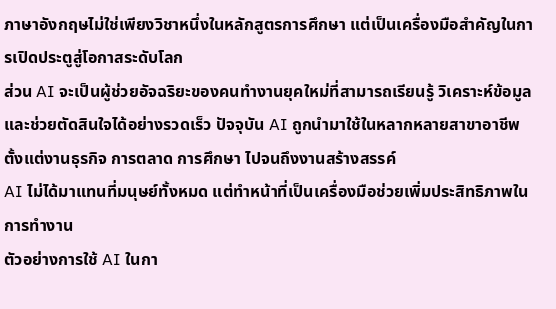ภาษาอังกฤษไม่ใช่เพียงวิชาหนึ่งในหลักสูตรการศึกษา แต่เป็นเครื่องมือสำคัญในการเปิดประตูสู่โอกาสระดับโลก
ส่วน AI จะเป็นผู้ช่วยอัจฉริยะของคนทำงานยุคใหม่ที่สามารถเรียนรู้ วิเคราะห์ข้อมูล และช่วยตัดสินใจได้อย่างรวดเร็ว ปัจจุบัน AI ถูกนำมาใช้ในหลากหลายสาขาอาชีพ ตั้งแต่งานธุรกิจ การตลาด การศึกษา ไปจนถึงงานสร้างสรรค์
AI ไม่ได้มาแทนที่มนุษย์ทั้งหมด แต่ทำหน้าที่เป็นเครื่องมือช่วยเพิ่มประสิทธิภาพในการทำงาน
ตัวอย่างการใช้ AI ในกา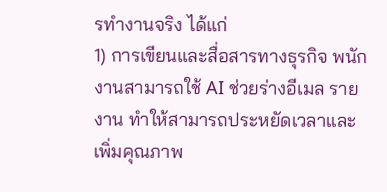รทำงานจริง ได้แก่
1) การเขียนและสื่อสารทางธุรกิจ พนักงานสามารถใช้ AI ช่วยร่างอีเมล รายงาน ทำให้สามารถประหยัดเวลาและเพิ่มคุณภาพ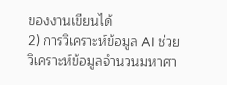ของงานเขียนได้
2) การวิเคราะห์ข้อมูล AI ช่วยวิเคราะห์ข้อมูลจำนวนมหาศา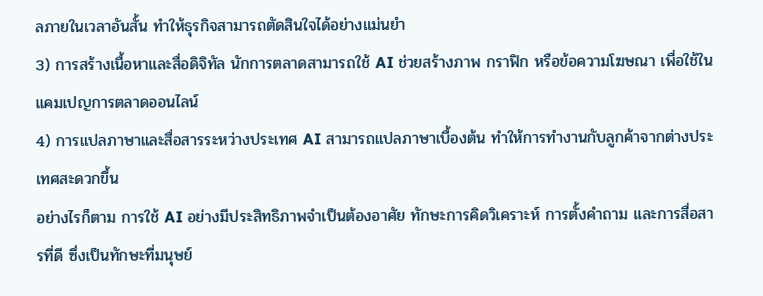ลภายในเวลาอันสั้น ทำให้ธุรกิจสามารถตัดสินใจได้อย่างแม่นยำ
3) การสร้างเนื้อหาและสื่อดิจิทัล นักการตลาดสามารถใช้ AI ช่วยสร้างภาพ กราฟิก หรือข้อความโฆษณา เพื่อใช้ในแคมเปญการตลาดออนไลน์
4) การแปลภาษาและสื่อสารระหว่างประเทศ AI สามารถแปลภาษาเบื้องต้น ทำให้การทำงานกับลูกค้าจากต่างประเทศสะดวกขึ้น
อย่างไรก็ตาม การใช้ AI อย่างมีประสิทธิภาพจำเป็นต้องอาศัย ทักษะการคิดวิเคราะห์ การตั้งคำถาม และการสื่อสารที่ดี ซึ่งเป็นทักษะที่มนุษย์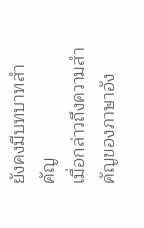ยังคงมีบทบาทสำคัญ
เมื่อกล่าวถึงความสำคัญของภาษาอัง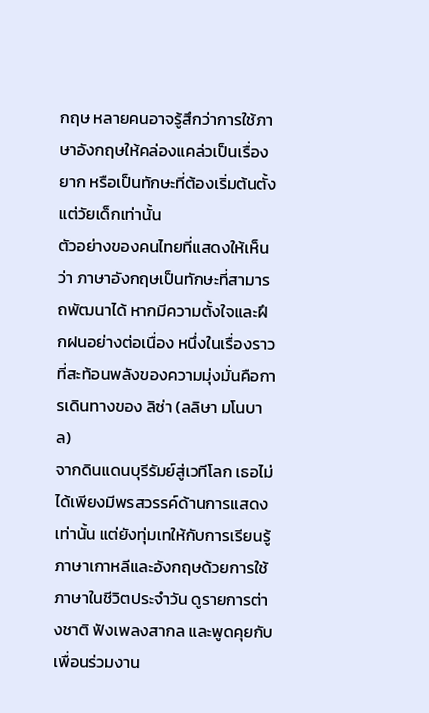กฤษ หลายคนอาจรู้สึกว่าการใช้ภาษาอังกฤษให้คล่องแคล่วเป็นเรื่องยาก หรือเป็นทักษะที่ต้องเริ่มต้นตั้งแต่วัยเด็กเท่านั้น
ตัวอย่างของคนไทยที่แสดงให้เห็นว่า ภาษาอังกฤษเป็นทักษะที่สามารถพัฒนาได้ หากมีความตั้งใจและฝึกฝนอย่างต่อเนื่อง หนึ่งในเรื่องราวที่สะท้อนพลังของความมุ่งมั่นคือการเดินทางของ ลิซ่า (ลลิษา มโนบาล)
จากดินแดนบุรีรัมย์สู่เวทีโลก เธอไม่ได้เพียงมีพรสวรรค์ด้านการแสดงเท่านั้น แต่ยังทุ่มเทให้กับการเรียนรู้ภาษาเกาหลีและอังกฤษด้วยการใช้ภาษาในชีวิตประจำวัน ดูรายการต่างชาติ ฟังเพลงสากล และพูดคุยกับเพื่อนร่วมงาน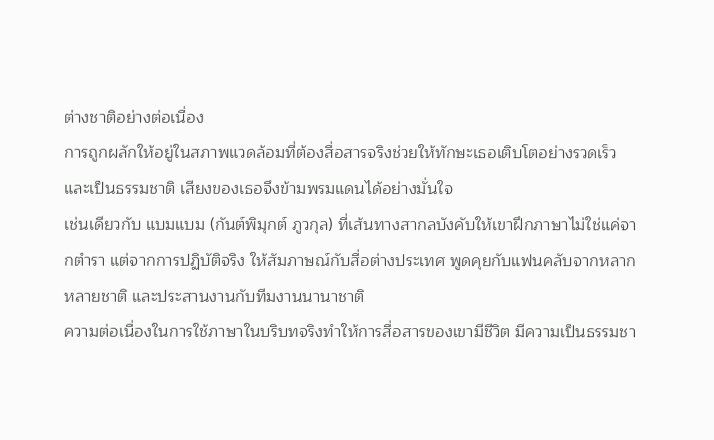ต่างชาติอย่างต่อเนื่อง
การถูกผลักให้อยู่ในสภาพแวดล้อมที่ต้องสื่อสารจริงช่วยให้ทักษะเธอเติบโตอย่างรวดเร็วและเป็นธรรมชาติ เสียงของเธอจึงข้ามพรมแดนได้อย่างมั่นใจ
เช่นเดียวกับ แบมแบม (กันต์พิมุกต์ ภูวกุล) ที่เส้นทางสากลบังคับให้เขาฝึกภาษาไม่ใช่แค่จากตำรา แต่จากการปฏิบัติจริง ให้สัมภาษณ์กับสื่อต่างประเทศ พูดคุยกับแฟนคลับจากหลากหลายชาติ และประสานงานกับทีมงานนานาชาติ
ความต่อเนื่องในการใช้ภาษาในบริบทจริงทำให้การสื่อสารของเขามีชีวิต มีความเป็นธรรมชา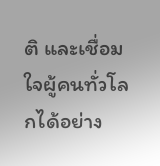ติ และเชื่อมใจผู้คนทั่วโลกได้อย่าง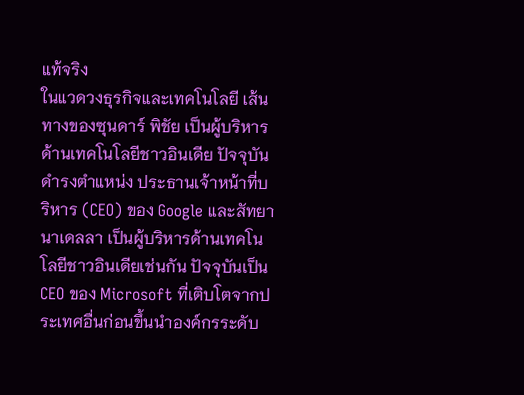แท้จริง
ในแวดวงธุรกิจและเทคโนโลยี เส้นทางของซุนดาร์ พิชัย เป็นผู้บริหารด้านเทคโนโลยีชาวอินเดีย ปัจจุบันดำรงตำแหน่ง ประธานเจ้าหน้าที่บริหาร (CEO) ของ Google และสัทยา นาเดลลา เป็นผู้บริหารด้านเทคโนโลยีชาวอินเดียเช่นกัน ปัจจุบันเป็น CEO ของ Microsoft ที่เติบโตจากประเทศอื่นก่อนขึ้นนำองค์กรระดับ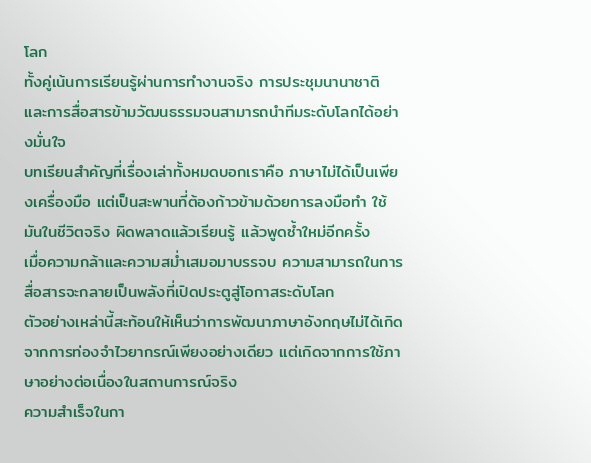โลก
ทั้งคู่เน้นการเรียนรู้ผ่านการทำงานจริง การประชุมนานาชาติ และการสื่อสารข้ามวัฒนธรรมจนสามารถนำทีมระดับโลกได้อย่างมั่นใจ
บทเรียนสำคัญที่เรื่องเล่าทั้งหมดบอกเราคือ ภาษาไม่ได้เป็นเพียงเครื่องมือ แต่เป็นสะพานที่ต้องก้าวข้ามด้วยการลงมือทำ ใช้มันในชีวิตจริง ผิดพลาดแล้วเรียนรู้ แล้วพูดซ้ำใหม่อีกครั้ง
เมื่อความกล้าและความสม่ำเสมอมาบรรจบ ความสามารถในการสื่อสารจะกลายเป็นพลังที่เปิดประตูสู่โอกาสระดับโลก
ตัวอย่างเหล่านี้สะท้อนให้เห็นว่าการพัฒนาภาษาอังกฤษไม่ได้เกิดจากการท่องจำไวยากรณ์เพียงอย่างเดียว แต่เกิดจากการใช้ภาษาอย่างต่อเนื่องในสถานการณ์จริง
ความสำเร็จในกา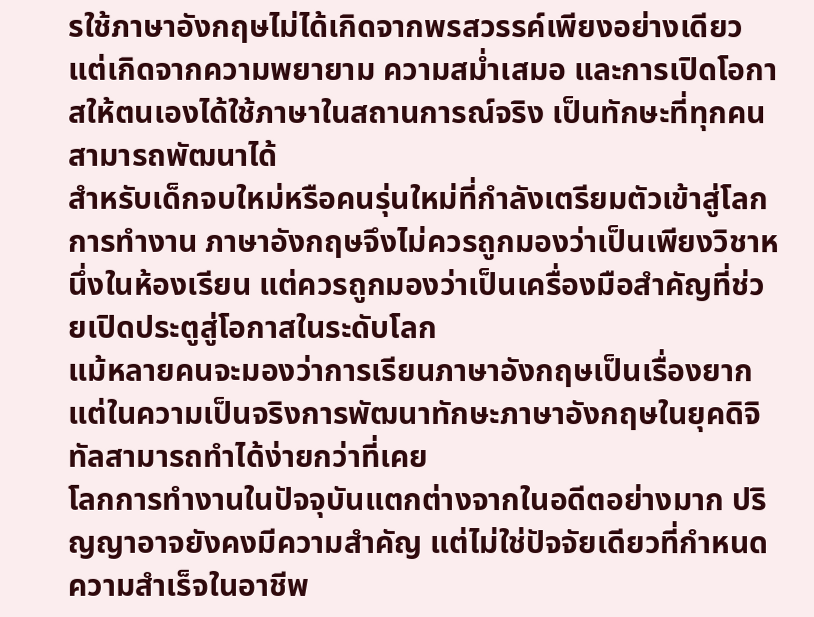รใช้ภาษาอังกฤษไม่ได้เกิดจากพรสวรรค์เพียงอย่างเดียว แต่เกิดจากความพยายาม ความสม่ำเสมอ และการเปิดโอกาสให้ตนเองได้ใช้ภาษาในสถานการณ์จริง เป็นทักษะที่ทุกคนสามารถพัฒนาได้
สำหรับเด็กจบใหม่หรือคนรุ่นใหม่ที่กำลังเตรียมตัวเข้าสู่โลกการทำงาน ภาษาอังกฤษจึงไม่ควรถูกมองว่าเป็นเพียงวิชาหนึ่งในห้องเรียน แต่ควรถูกมองว่าเป็นเครื่องมือสำคัญที่ช่วยเปิดประตูสู่โอกาสในระดับโลก
แม้หลายคนจะมองว่าการเรียนภาษาอังกฤษเป็นเรื่องยาก แต่ในความเป็นจริงการพัฒนาทักษะภาษาอังกฤษในยุคดิจิทัลสามารถทำได้ง่ายกว่าที่เคย
โลกการทำงานในปัจจุบันแตกต่างจากในอดีตอย่างมาก ปริญญาอาจยังคงมีความสำคัญ แต่ไม่ใช่ปัจจัยเดียวที่กำหนดความสำเร็จในอาชีพ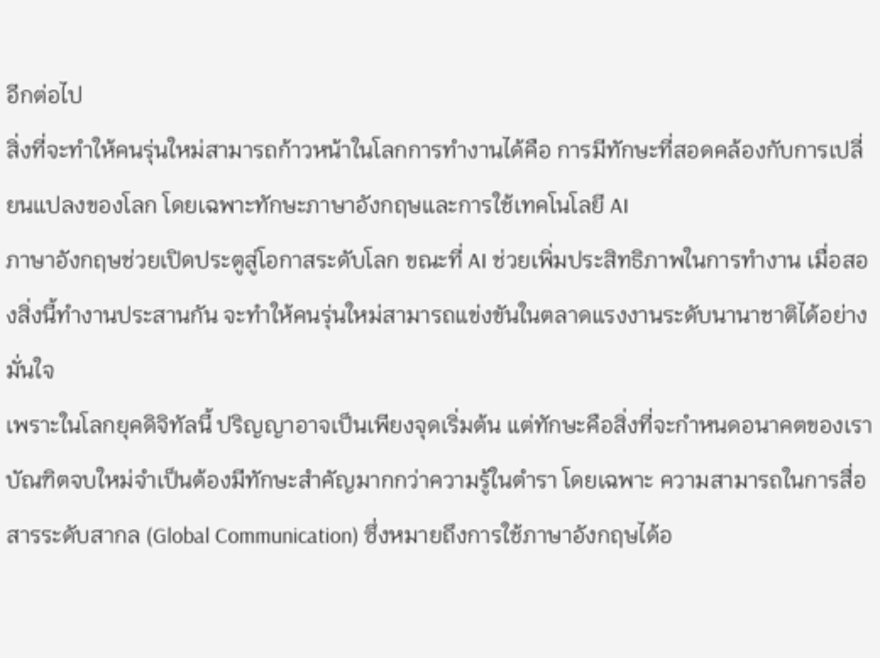อีกต่อไป
สิ่งที่จะทำให้คนรุ่นใหม่สามารถก้าวหน้าในโลกการทำงานได้คือ การมีทักษะที่สอดคล้องกับการเปลี่ยนแปลงของโลก โดยเฉพาะทักษะภาษาอังกฤษและการใช้เทคโนโลยี AI
ภาษาอังกฤษช่วยเปิดประตูสู่โอกาสระดับโลก ขณะที่ AI ช่วยเพิ่มประสิทธิภาพในการทำงาน เมื่อสองสิ่งนี้ทำงานประสานกัน จะทำให้คนรุ่นใหม่สามารถแข่งขันในตลาดแรงงานระดับนานาชาติได้อย่างมั่นใจ
เพราะในโลกยุคดิจิทัลนี้ ปริญญาอาจเป็นเพียงจุดเริ่มต้น แต่ทักษะคือสิ่งที่จะกำหนดอนาคตของเรา
บัณฑิตจบใหม่จำเป็นต้องมีทักษะสำคัญมากกว่าความรู้ในตำรา โดยเฉพาะ ความสามารถในการสื่อสารระดับสากล (Global Communication) ซึ่งหมายถึงการใช้ภาษาอังกฤษได้อ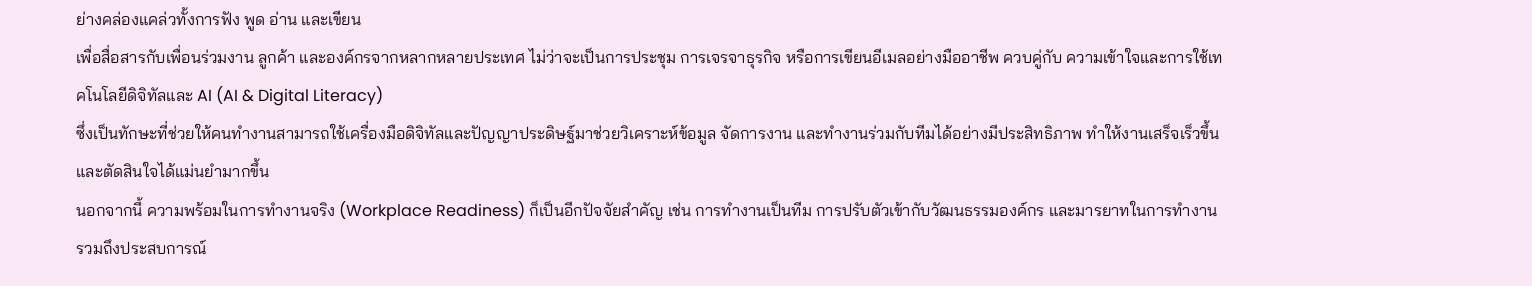ย่างคล่องแคล่วทั้งการฟัง พูด อ่าน และเขียน
เพื่อสื่อสารกับเพื่อนร่วมงาน ลูกค้า และองค์กรจากหลากหลายประเทศ ไม่ว่าจะเป็นการประชุม การเจรจาธุรกิจ หรือการเขียนอีเมลอย่างมืออาชีพ ควบคู่กับ ความเข้าใจและการใช้เทคโนโลยีดิจิทัลและ AI (AI & Digital Literacy)
ซึ่งเป็นทักษะที่ช่วยให้คนทำงานสามารถใช้เครื่องมือดิจิทัลและปัญญาประดิษฐ์มาช่วยวิเคราะห์ข้อมูล จัดการงาน และทำงานร่วมกับทีมได้อย่างมีประสิทธิภาพ ทำให้งานเสร็จเร็วขึ้นและตัดสินใจได้แม่นยำมากขึ้น
นอกจากนี้ ความพร้อมในการทำงานจริง (Workplace Readiness) ก็เป็นอีกปัจจัยสำคัญ เช่น การทำงานเป็นทีม การปรับตัวเข้ากับวัฒนธรรมองค์กร และมารยาทในการทำงาน รวมถึงประสบการณ์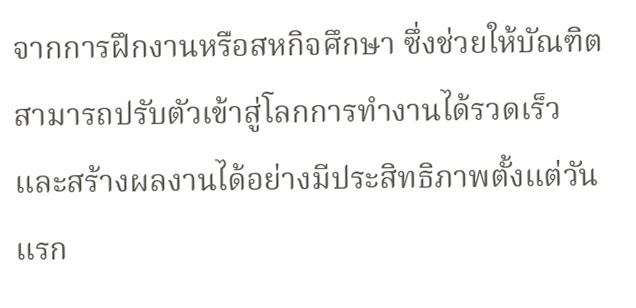จากการฝึกงานหรือสหกิจศึกษา ซึ่งช่วยให้บัณฑิตสามารถปรับตัวเข้าสู่โลกการทำงานได้รวดเร็ว และสร้างผลงานได้อย่างมีประสิทธิภาพตั้งแต่วันแรก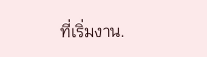ที่เริ่มงาน.